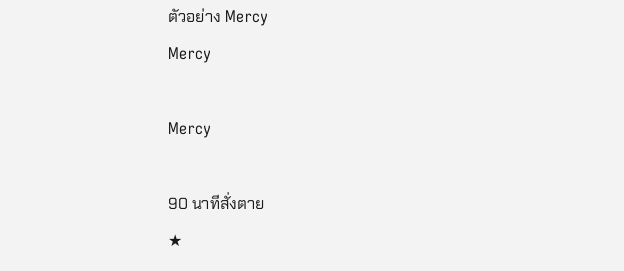ตัวอย่าง Mercy
Mercy

Mercy

90 นาทีสั่งตาย
★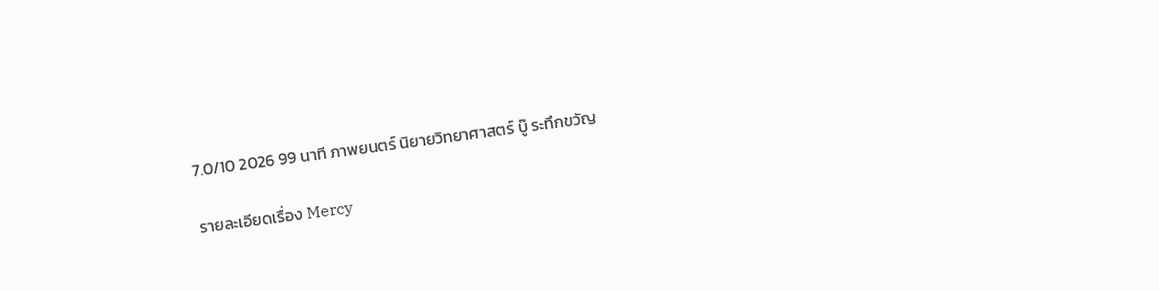7.0/10 2026 99 นาที ภาพยนตร์ นิยายวิทยาศาสตร์ บู๊ ระทึกขวัญ

รายละเอียดเรื่อง Mercy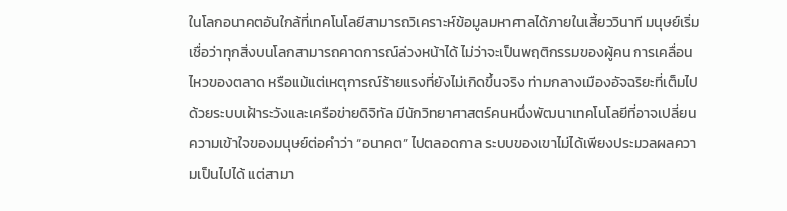ในโลกอนาคตอันใกล้ที่เทคโนโลยีสามารถวิเคราะห์ข้อมูลมหาศาลได้ภายในเสี้ยววินาที มนุษย์เริ่มเชื่อว่าทุกสิ่งบนโลกสามารถคาดการณ์ล่วงหน้าได้ ไม่ว่าจะเป็นพฤติกรรมของผู้คน การเคลื่อนไหวของตลาด หรือแม้แต่เหตุการณ์ร้ายแรงที่ยังไม่เกิดขึ้นจริง ท่ามกลางเมืองอัจฉริยะที่เต็มไปด้วยระบบเฝ้าระวังและเครือข่ายดิจิทัล มีนักวิทยาศาสตร์คนหนึ่งพัฒนาเทคโนโลยีที่อาจเปลี่ยนความเข้าใจของมนุษย์ต่อคำว่า “อนาคต” ไปตลอดกาล ระบบของเขาไม่ได้เพียงประมวลผลความเป็นไปได้ แต่สามา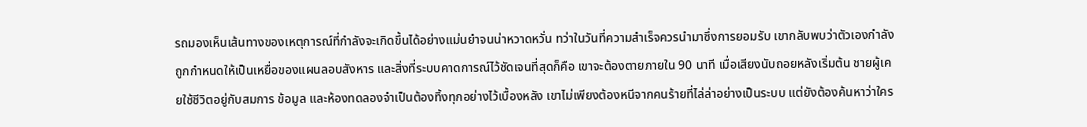รถมองเห็นเส้นทางของเหตุการณ์ที่กำลังจะเกิดขึ้นได้อย่างแม่นยำจนน่าหวาดหวั่น ทว่าในวันที่ความสำเร็จควรนำมาซึ่งการยอมรับ เขากลับพบว่าตัวเองกำลังถูกกำหนดให้เป็นเหยื่อของแผนลอบสังหาร และสิ่งที่ระบบคาดการณ์ไว้ชัดเจนที่สุดก็คือ เขาจะต้องตายภายใน 90 นาที เมื่อเสียงนับถอยหลังเริ่มต้น ชายผู้เคยใช้ชีวิตอยู่กับสมการ ข้อมูล และห้องทดลองจำเป็นต้องทิ้งทุกอย่างไว้เบื้องหลัง เขาไม่เพียงต้องหนีจากคนร้ายที่ไล่ล่าอย่างเป็นระบบ แต่ยังต้องค้นหาว่าใคร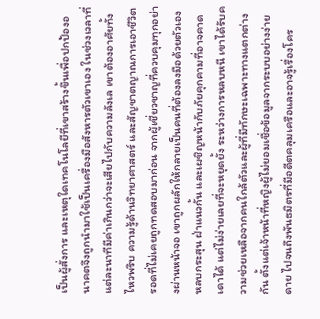เป็นผู้สั่งการ และเหตุใดเทคโนโลยีที่เขาสร้างขึ้นเพื่อปกป้องอนาคตจึงถูกนำมาใช้เป็นเครื่องมือสังหารตัวเขาเอง ในช่วงเวลาที่แต่ละนาทีมีค่าเกินกว่าจะเสียไปกับความลังเล เขาต้องอาศัยทั้งไหวพริบ ความรู้ด้านวิทยาศาสตร์ และสัญชาตญาณการเอาชีวิตรอดที่ไม่เคยถูกทดสอบมาก่อน จากผู้เชี่ยวชาญที่ควบคุมทุกอย่างผ่านหน้าจอ เขาถูกผลักให้กลายเป็นคนที่ต้องลงมือด้วยตัวเอง หลบกระสุน ฝ่าแนวกั้น และเผชิญหน้ากับภัยคุกคามที่อาจคาดเดาได้ แต่ไม่ง่ายเลยที่จะหยุดยั้ง ระหว่างการหลบหนี เขาได้รับความช่วยเหลือจากคนใกล้ตัวและผู้ที่มีทักษะเฉพาะทางแตกต่างกัน ตั้งแต่เจ้าหน้าที่หญิงผู้ไม่ยอมเชื่อข้อมูลจากระบบอย่างง่ายดาย ไปจนถึงพันธมิตรที่มีอดีตคลุมเครือและอาจรู้เรื่องโคร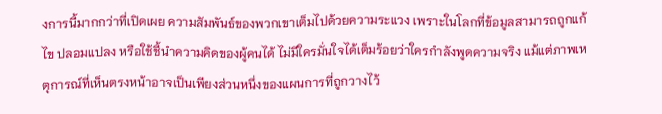งการนี้มากกว่าที่เปิดเผย ความสัมพันธ์ของพวกเขาเต็มไปด้วยความระแวง เพราะในโลกที่ข้อมูลสามารถถูกแก้ไข ปลอมแปลง หรือใช้ชี้นำความคิดของผู้คนได้ ไม่มีใครมั่นใจได้เต็มร้อยว่าใครกำลังพูดความจริง แม้แต่ภาพเหตุการณ์ที่เห็นตรงหน้าอาจเป็นเพียงส่วนหนึ่งของแผนการที่ถูกวางไว้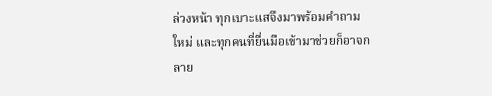ล่วงหน้า ทุกเบาะแสจึงมาพร้อมคำถามใหม่ และทุกคนที่ยื่นมือเข้ามาช่วยก็อาจกลาย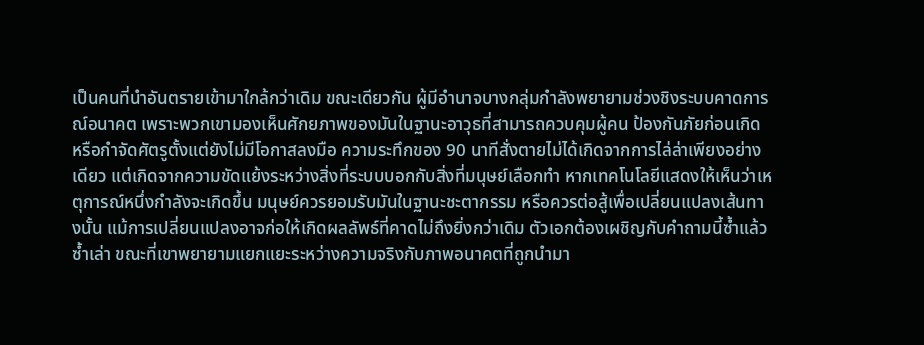เป็นคนที่นำอันตรายเข้ามาใกล้กว่าเดิม ขณะเดียวกัน ผู้มีอำนาจบางกลุ่มกำลังพยายามช่วงชิงระบบคาดการณ์อนาคต เพราะพวกเขามองเห็นศักยภาพของมันในฐานะอาวุธที่สามารถควบคุมผู้คน ป้องกันภัยก่อนเกิด หรือกำจัดศัตรูตั้งแต่ยังไม่มีโอกาสลงมือ ความระทึกของ 90 นาทีสั่งตายไม่ได้เกิดจากการไล่ล่าเพียงอย่างเดียว แต่เกิดจากความขัดแย้งระหว่างสิ่งที่ระบบบอกกับสิ่งที่มนุษย์เลือกทำ หากเทคโนโลยีแสดงให้เห็นว่าเหตุการณ์หนึ่งกำลังจะเกิดขึ้น มนุษย์ควรยอมรับมันในฐานะชะตากรรม หรือควรต่อสู้เพื่อเปลี่ยนแปลงเส้นทางนั้น แม้การเปลี่ยนแปลงอาจก่อให้เกิดผลลัพธ์ที่คาดไม่ถึงยิ่งกว่าเดิม ตัวเอกต้องเผชิญกับคำถามนี้ซ้ำแล้วซ้ำเล่า ขณะที่เขาพยายามแยกแยะระหว่างความจริงกับภาพอนาคตที่ถูกนำมา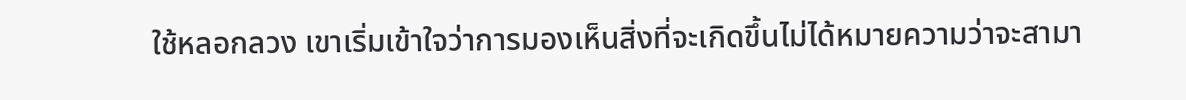ใช้หลอกลวง เขาเริ่มเข้าใจว่าการมองเห็นสิ่งที่จะเกิดขึ้นไม่ได้หมายความว่าจะสามา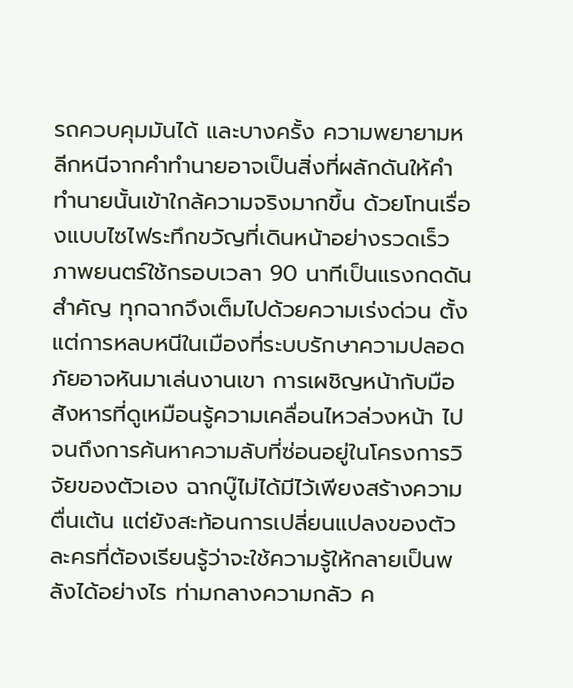รถควบคุมมันได้ และบางครั้ง ความพยายามหลีกหนีจากคำทำนายอาจเป็นสิ่งที่ผลักดันให้คำทำนายนั้นเข้าใกล้ความจริงมากขึ้น ด้วยโทนเรื่องแบบไซไฟระทึกขวัญที่เดินหน้าอย่างรวดเร็ว ภาพยนตร์ใช้กรอบเวลา 90 นาทีเป็นแรงกดดันสำคัญ ทุกฉากจึงเต็มไปด้วยความเร่งด่วน ตั้งแต่การหลบหนีในเมืองที่ระบบรักษาความปลอดภัยอาจหันมาเล่นงานเขา การเผชิญหน้ากับมือสังหารที่ดูเหมือนรู้ความเคลื่อนไหวล่วงหน้า ไปจนถึงการค้นหาความลับที่ซ่อนอยู่ในโครงการวิจัยของตัวเอง ฉากบู๊ไม่ได้มีไว้เพียงสร้างความตื่นเต้น แต่ยังสะท้อนการเปลี่ยนแปลงของตัวละครที่ต้องเรียนรู้ว่าจะใช้ความรู้ให้กลายเป็นพลังได้อย่างไร ท่ามกลางความกลัว ค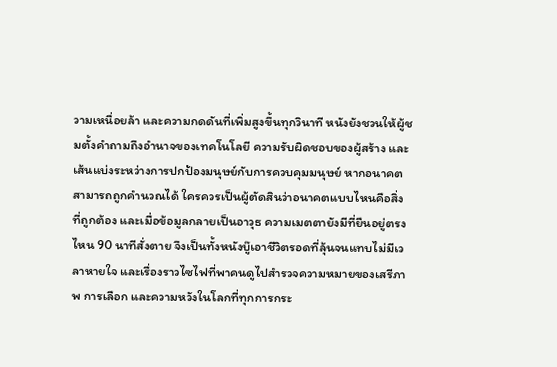วามเหนื่อยล้า และความกดดันที่เพิ่มสูงขึ้นทุกวินาที หนังยังชวนให้ผู้ชมตั้งคำถามถึงอำนาจของเทคโนโลยี ความรับผิดชอบของผู้สร้าง และเส้นแบ่งระหว่างการปกป้องมนุษย์กับการควบคุมมนุษย์ หากอนาคตสามารถถูกคำนวณได้ ใครควรเป็นผู้ตัดสินว่าอนาคตแบบไหนคือสิ่งที่ถูกต้อง และเมื่อข้อมูลกลายเป็นอาวุธ ความเมตตายังมีที่ยืนอยู่ตรงไหน 90 นาทีสั่งตาย จึงเป็นทั้งหนังบู๊เอาชีวิตรอดที่ลุ้นจนแทบไม่มีเวลาหายใจ และเรื่องราวไซไฟที่พาคนดูไปสำรวจความหมายของเสรีภาพ การเลือก และความหวังในโลกที่ทุกการกระ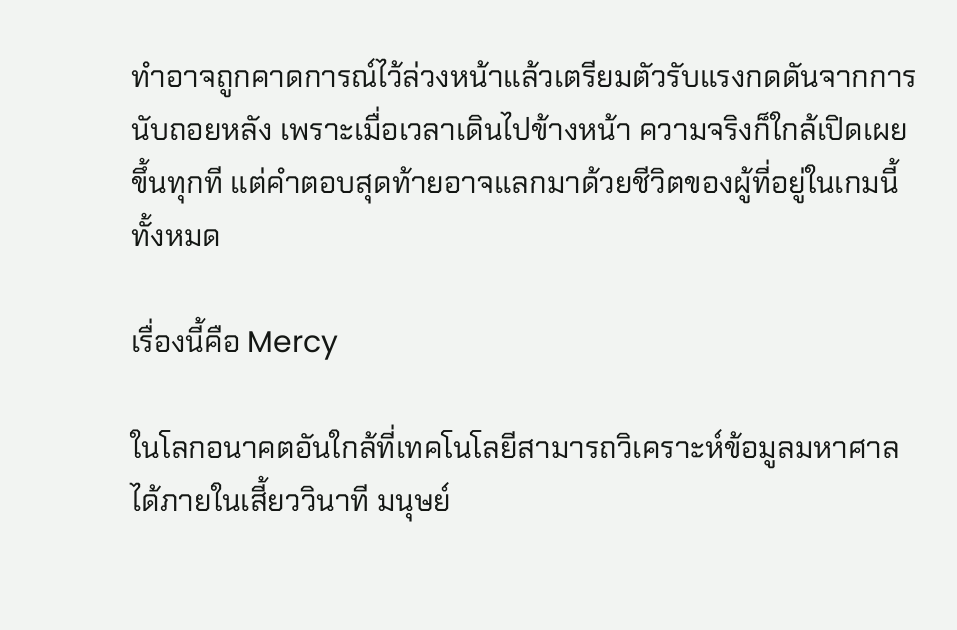ทำอาจถูกคาดการณ์ไว้ล่วงหน้าแล้วเตรียมตัวรับแรงกดดันจากการนับถอยหลัง เพราะเมื่อเวลาเดินไปข้างหน้า ความจริงก็ใกล้เปิดเผยขึ้นทุกที แต่คำตอบสุดท้ายอาจแลกมาด้วยชีวิตของผู้ที่อยู่ในเกมนี้ทั้งหมด

เรื่องนี้คือ Mercy

ในโลกอนาคตอันใกล้ที่เทคโนโลยีสามารถวิเคราะห์ข้อมูลมหาศาลได้ภายในเสี้ยววินาที มนุษย์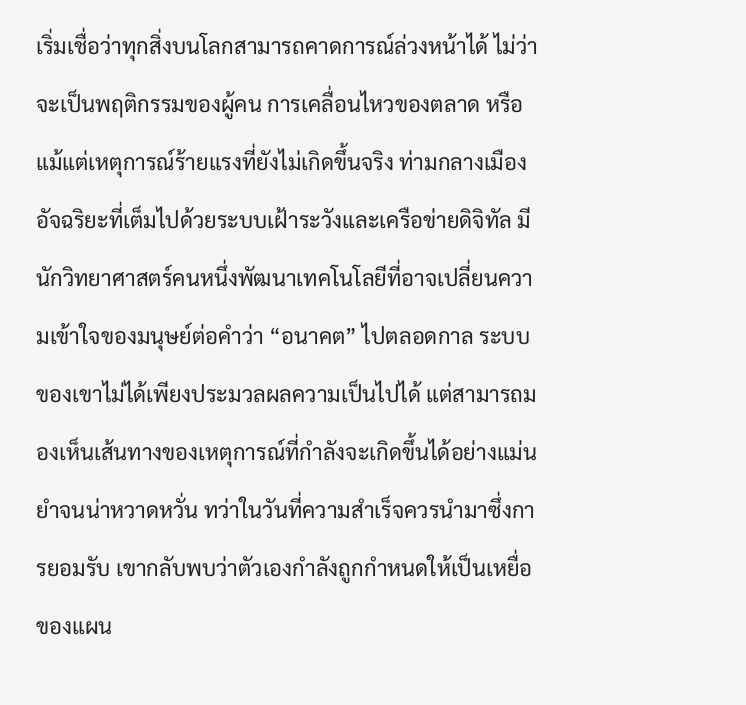เริ่มเชื่อว่าทุกสิ่งบนโลกสามารถคาดการณ์ล่วงหน้าได้ ไม่ว่าจะเป็นพฤติกรรมของผู้คน การเคลื่อนไหวของตลาด หรือแม้แต่เหตุการณ์ร้ายแรงที่ยังไม่เกิดขึ้นจริง ท่ามกลางเมืองอัจฉริยะที่เต็มไปด้วยระบบเฝ้าระวังและเครือข่ายดิจิทัล มีนักวิทยาศาสตร์คนหนึ่งพัฒนาเทคโนโลยีที่อาจเปลี่ยนความเข้าใจของมนุษย์ต่อคำว่า “อนาคต” ไปตลอดกาล ระบบของเขาไม่ได้เพียงประมวลผลความเป็นไปได้ แต่สามารถมองเห็นเส้นทางของเหตุการณ์ที่กำลังจะเกิดขึ้นได้อย่างแม่นยำจนน่าหวาดหวั่น ทว่าในวันที่ความสำเร็จควรนำมาซึ่งการยอมรับ เขากลับพบว่าตัวเองกำลังถูกกำหนดให้เป็นเหยื่อของแผน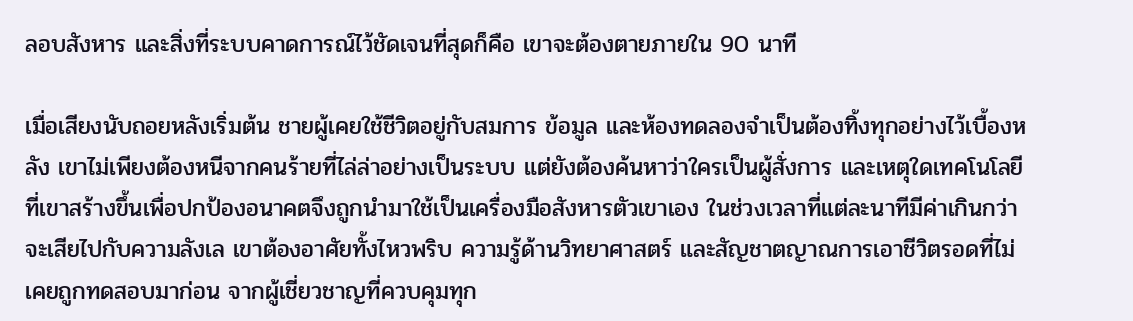ลอบสังหาร และสิ่งที่ระบบคาดการณ์ไว้ชัดเจนที่สุดก็คือ เขาจะต้องตายภายใน 90 นาที

เมื่อเสียงนับถอยหลังเริ่มต้น ชายผู้เคยใช้ชีวิตอยู่กับสมการ ข้อมูล และห้องทดลองจำเป็นต้องทิ้งทุกอย่างไว้เบื้องหลัง เขาไม่เพียงต้องหนีจากคนร้ายที่ไล่ล่าอย่างเป็นระบบ แต่ยังต้องค้นหาว่าใครเป็นผู้สั่งการ และเหตุใดเทคโนโลยีที่เขาสร้างขึ้นเพื่อปกป้องอนาคตจึงถูกนำมาใช้เป็นเครื่องมือสังหารตัวเขาเอง ในช่วงเวลาที่แต่ละนาทีมีค่าเกินกว่าจะเสียไปกับความลังเล เขาต้องอาศัยทั้งไหวพริบ ความรู้ด้านวิทยาศาสตร์ และสัญชาตญาณการเอาชีวิตรอดที่ไม่เคยถูกทดสอบมาก่อน จากผู้เชี่ยวชาญที่ควบคุมทุก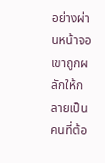อย่างผ่านหน้าจอ เขาถูกผลักให้กลายเป็นคนที่ต้อ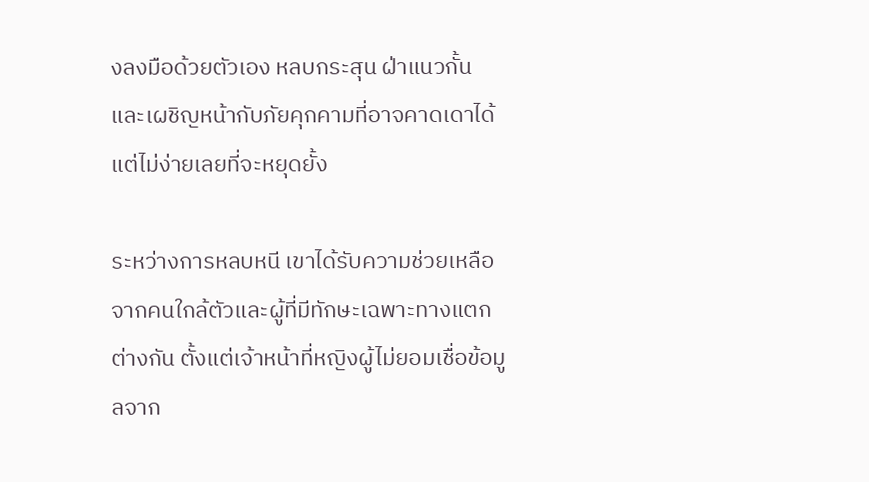งลงมือด้วยตัวเอง หลบกระสุน ฝ่าแนวกั้น และเผชิญหน้ากับภัยคุกคามที่อาจคาดเดาได้ แต่ไม่ง่ายเลยที่จะหยุดยั้ง

ระหว่างการหลบหนี เขาได้รับความช่วยเหลือจากคนใกล้ตัวและผู้ที่มีทักษะเฉพาะทางแตกต่างกัน ตั้งแต่เจ้าหน้าที่หญิงผู้ไม่ยอมเชื่อข้อมูลจาก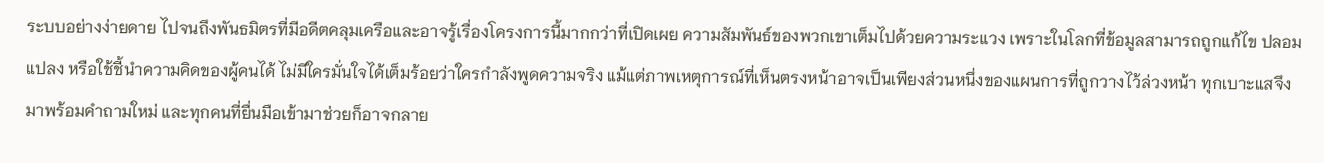ระบบอย่างง่ายดาย ไปจนถึงพันธมิตรที่มีอดีตคลุมเครือและอาจรู้เรื่องโครงการนี้มากกว่าที่เปิดเผย ความสัมพันธ์ของพวกเขาเต็มไปด้วยความระแวง เพราะในโลกที่ข้อมูลสามารถถูกแก้ไข ปลอมแปลง หรือใช้ชี้นำความคิดของผู้คนได้ ไม่มีใครมั่นใจได้เต็มร้อยว่าใครกำลังพูดความจริง แม้แต่ภาพเหตุการณ์ที่เห็นตรงหน้าอาจเป็นเพียงส่วนหนึ่งของแผนการที่ถูกวางไว้ล่วงหน้า ทุกเบาะแสจึงมาพร้อมคำถามใหม่ และทุกคนที่ยื่นมือเข้ามาช่วยก็อาจกลาย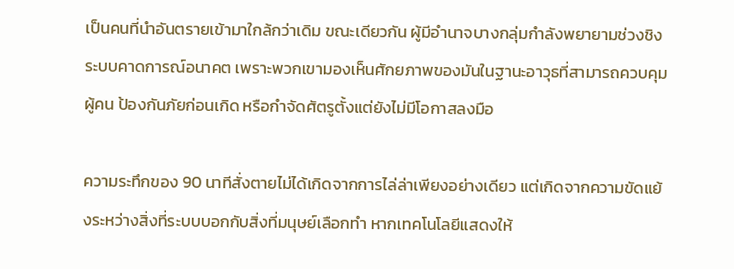เป็นคนที่นำอันตรายเข้ามาใกล้กว่าเดิม ขณะเดียวกัน ผู้มีอำนาจบางกลุ่มกำลังพยายามช่วงชิงระบบคาดการณ์อนาคต เพราะพวกเขามองเห็นศักยภาพของมันในฐานะอาวุธที่สามารถควบคุมผู้คน ป้องกันภัยก่อนเกิด หรือกำจัดศัตรูตั้งแต่ยังไม่มีโอกาสลงมือ

ความระทึกของ 90 นาทีสั่งตายไม่ได้เกิดจากการไล่ล่าเพียงอย่างเดียว แต่เกิดจากความขัดแย้งระหว่างสิ่งที่ระบบบอกกับสิ่งที่มนุษย์เลือกทำ หากเทคโนโลยีแสดงให้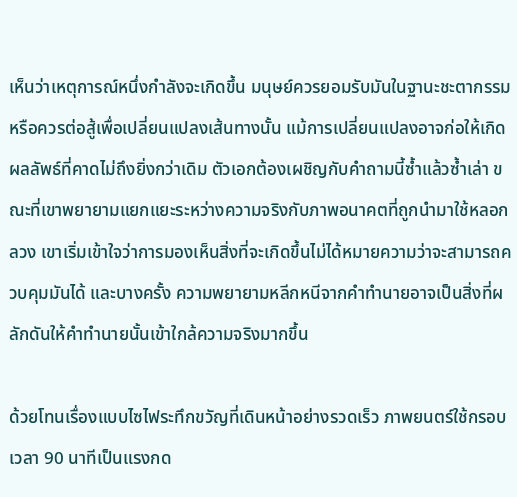เห็นว่าเหตุการณ์หนึ่งกำลังจะเกิดขึ้น มนุษย์ควรยอมรับมันในฐานะชะตากรรม หรือควรต่อสู้เพื่อเปลี่ยนแปลงเส้นทางนั้น แม้การเปลี่ยนแปลงอาจก่อให้เกิดผลลัพธ์ที่คาดไม่ถึงยิ่งกว่าเดิม ตัวเอกต้องเผชิญกับคำถามนี้ซ้ำแล้วซ้ำเล่า ขณะที่เขาพยายามแยกแยะระหว่างความจริงกับภาพอนาคตที่ถูกนำมาใช้หลอกลวง เขาเริ่มเข้าใจว่าการมองเห็นสิ่งที่จะเกิดขึ้นไม่ได้หมายความว่าจะสามารถควบคุมมันได้ และบางครั้ง ความพยายามหลีกหนีจากคำทำนายอาจเป็นสิ่งที่ผลักดันให้คำทำนายนั้นเข้าใกล้ความจริงมากขึ้น

ด้วยโทนเรื่องแบบไซไฟระทึกขวัญที่เดินหน้าอย่างรวดเร็ว ภาพยนตร์ใช้กรอบเวลา 90 นาทีเป็นแรงกด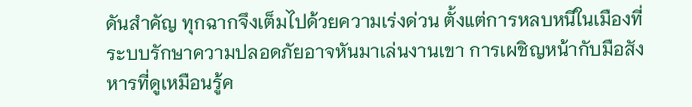ดันสำคัญ ทุกฉากจึงเต็มไปด้วยความเร่งด่วน ตั้งแต่การหลบหนีในเมืองที่ระบบรักษาความปลอดภัยอาจหันมาเล่นงานเขา การเผชิญหน้ากับมือสังหารที่ดูเหมือนรู้ค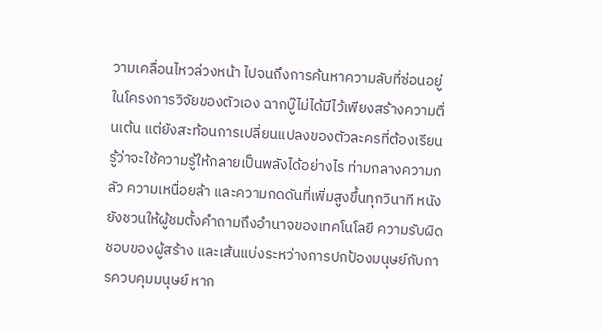วามเคลื่อนไหวล่วงหน้า ไปจนถึงการค้นหาความลับที่ซ่อนอยู่ในโครงการวิจัยของตัวเอง ฉากบู๊ไม่ได้มีไว้เพียงสร้างความตื่นเต้น แต่ยังสะท้อนการเปลี่ยนแปลงของตัวละครที่ต้องเรียนรู้ว่าจะใช้ความรู้ให้กลายเป็นพลังได้อย่างไร ท่ามกลางความกลัว ความเหนื่อยล้า และความกดดันที่เพิ่มสูงขึ้นทุกวินาที หนังยังชวนให้ผู้ชมตั้งคำถามถึงอำนาจของเทคโนโลยี ความรับผิดชอบของผู้สร้าง และเส้นแบ่งระหว่างการปกป้องมนุษย์กับการควบคุมมนุษย์ หาก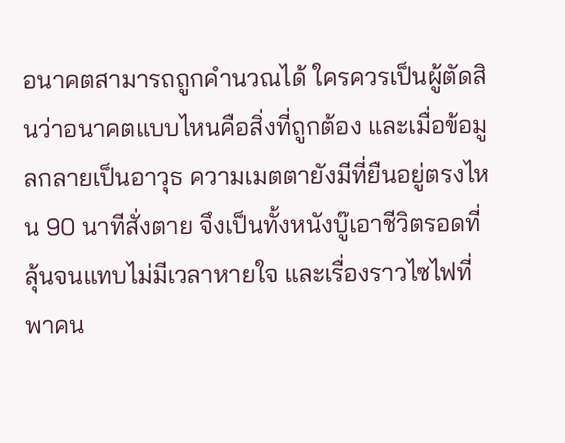อนาคตสามารถถูกคำนวณได้ ใครควรเป็นผู้ตัดสินว่าอนาคตแบบไหนคือสิ่งที่ถูกต้อง และเมื่อข้อมูลกลายเป็นอาวุธ ความเมตตายังมีที่ยืนอยู่ตรงไหน 90 นาทีสั่งตาย จึงเป็นทั้งหนังบู๊เอาชีวิตรอดที่ลุ้นจนแทบไม่มีเวลาหายใจ และเรื่องราวไซไฟที่พาคน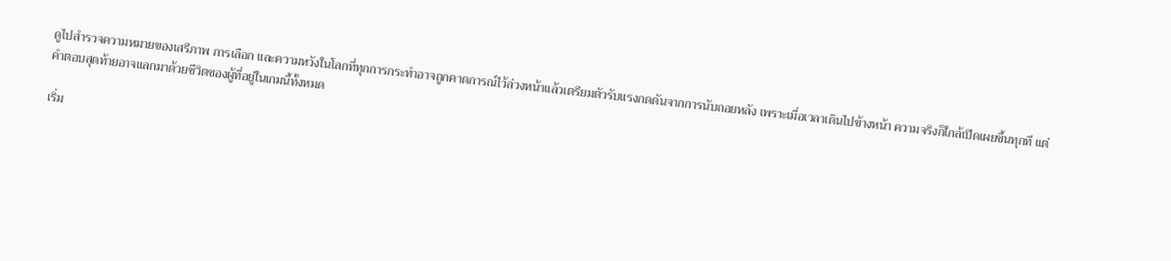ดูไปสำรวจความหมายของเสรีภาพ การเลือก และความหวังในโลกที่ทุกการกระทำอาจถูกคาดการณ์ไว้ล่วงหน้าแล้วเตรียมตัวรับแรงกดดันจากการนับถอยหลัง เพราะเมื่อเวลาเดินไปข้างหน้า ความจริงก็ใกล้เปิดเผยขึ้นทุกที แต่คำตอบสุดท้ายอาจแลกมาด้วยชีวิตของผู้ที่อยู่ในเกมนี้ทั้งหมด

เริ่ม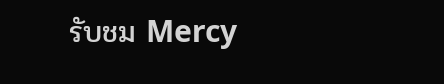รับชม Mercy